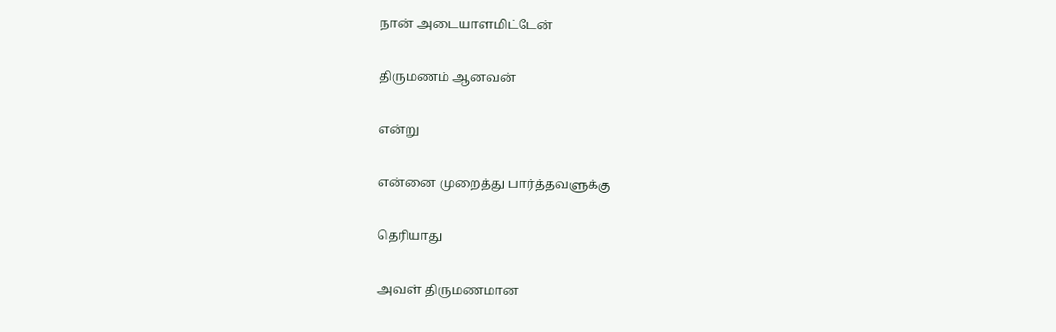நான் அடையாளமிட்டேன்

திருமணம் ஆனவன்

என்று

என்னை முறைத்து பார்த்தவளுக்கு

தெரியாது

அவள் திருமணமான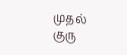முதல் குரு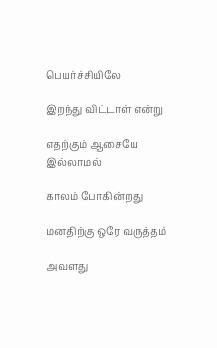பெயர்ச்சியிலே

இறந்து விட்டாள் என்று

எதற்கும் ஆசையே இல்லாமல்

காலம் போகின்றது

மனதிற்கு ஒரே வருத்தம்

அவளது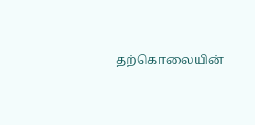தற்கொலையின்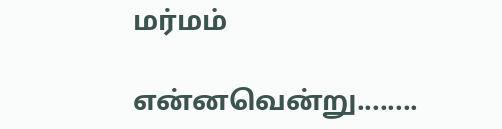மர்மம்

என்னவென்று........